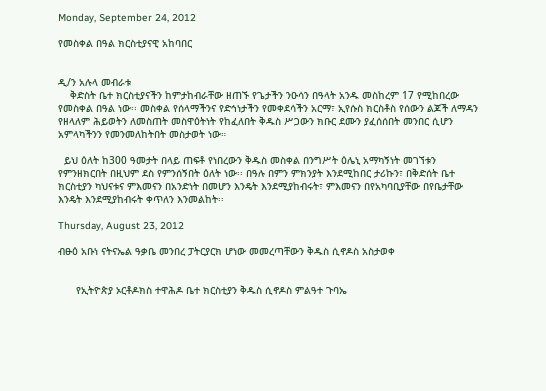Monday, September 24, 2012

የመስቀል በዓል ክርስቲያናዊ አከባበር


ዲ/ን አሉላ መብራቱ
    ቅድስት ቤተ ክርስቲያናችን ከምታከብራቸው ዘጠኙ የጌታችን ንዑሳን በዓላት አንዱ መስከረም 17 የሚከበረው የመስቀል በዓል ነው፡፡ መስቀል የሰላማችንና የድኅነታችን የመቀደሳችን አርማ፣ ኢየሱስ ክርስቶስ የሰውን ልጆች ለማዳን የዘላለም ሕይወትን ለመስጠት መስዋዕትነት የከፈለበት ቅዱስ ሥጋውን ክቡር ደሙን ያፈሰሰበት መንበር ሲሆን አምላካችንን የመንመለከትበት መስታወት ነው።

  ይህ ዕለት ከ300 ዓመታት በላይ ጠፍቶ የነበረውን ቅዱስ መስቀል በንግሥት ዕሌኒ አማካኝነት መገኘቱን የምንዘክርበት በዚህም ደስ የምንሰኝበት ዕለት ነው፡፡ በዓሉ በምን ምክንያት እንደሚከበር ታሪኩን፣ በቅድሰት ቤተ ክርስቲያን ካህናቱና ምእመናን በአንድነት በመሆን እንዴት እንደሚያከብሩት፣ ምእመናን በየአካባቢያቸው በየቤታቸው እንዴት እንደሚያከብሩት ቀጥለን እንመልከት፡፡

Thursday, August 23, 2012

ብፁዕ አቡነ ናትናኤል ዓቃቤ መንበረ ፓትርያርክ ሆነው መመረጣቸውን ቅዱስ ሲኖዶስ አስታወቀ


      የኢትዮጵያ ኦርቶዶክስ ተዋሕዶ ቤተ ክርስቲያን ቅዱስ ሲኖዶስ ምልዓተ ጉባኤ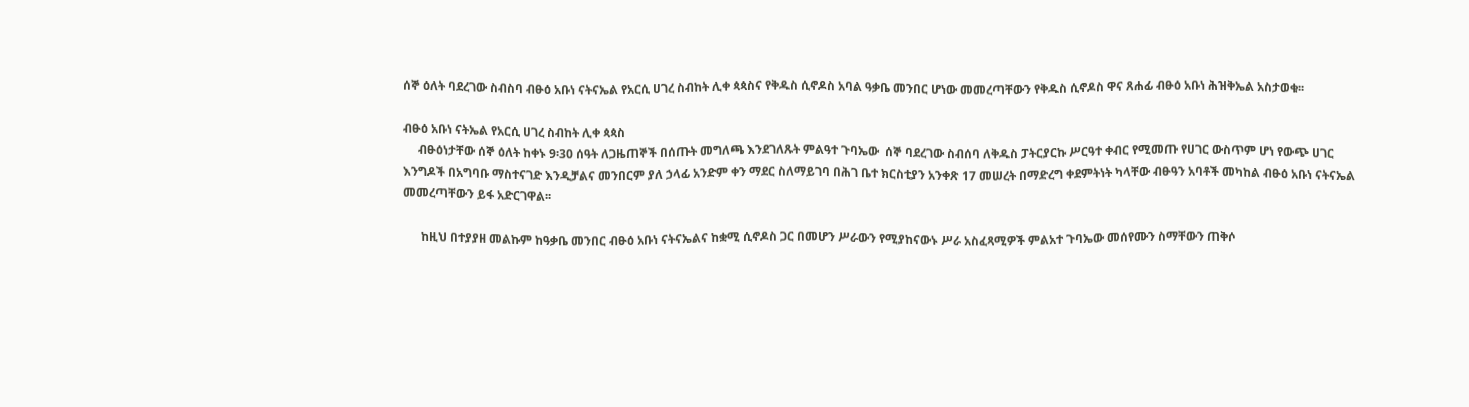ሰኞ ዕለት ባደረገው ስብስባ ብፁዕ አቡነ ናትናኤል የአርሲ ሀገረ ስብከት ሊቀ ጳጳስና የቅዱስ ሲኖዶስ አባል ዓቃቤ መንበር ሆነው መመረጣቸውን የቅዱስ ሲኖዶስ ዋና ጸሐፊ ብፁዕ አቡነ ሕዝቅኤል አስታወቁ፡፡

ብፁዕ አቡነ ናትኤል የአርሲ ሀገረ ስብከት ሊቀ ጳጳስ
     ብፁዕነታቸው ሰኞ ዕለት ከቀኑ 9፡30 ሰዓት ለጋዜጠኞች በሰጡት መግለጫ እንደገለጹት ምልዓተ ጉባኤው  ሰኞ ባደረገው ስብሰባ ለቅዱስ ፓትርያርኩ ሥርዓተ ቀብር የሚመጡ የሀገር ውስጥም ሆነ የውጭ ሀገር እንግዶች በአግባቡ ማስተናገድ እንዲቻልና መንበርም ያለ ኃላፊ አንድም ቀን ማደር ስለማይገባ በሕገ ቤተ ክርስቲያን አንቀጽ 17 መሠረት በማድረግ ቀደምትነት ካላቸው ብፁዓን አባቶች መካከል ብፁዕ አቡነ ናትናኤል መመረጣቸውን ይፋ አድርገዋል፡፡

      ከዚህ በተያያዘ መልኩም ከዓቃቤ መንበር ብፁዕ አቡነ ናትናኤልና ከቋሚ ሲኖዶስ ጋር በመሆን ሥራውን የሚያከናውኑ ሥራ አስፈጻሚዎች ምልአተ ጉባኤው መሰየሙን ስማቸውን ጠቅሶ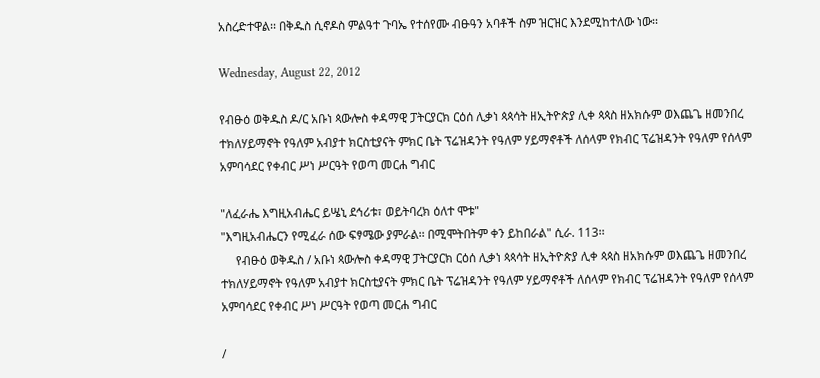አስረድተዋል፡፡ በቅዱስ ሲኖዶስ ምልዓተ ጉባኤ የተሰየሙ ብፁዓን አባቶች ስም ዝርዝር እንደሚከተለው ነው፡፡

Wednesday, August 22, 2012

የብፁዕ ወቅዱስ ዶ/ር አቡነ ጳውሎስ ቀዳማዊ ፓትርያርክ ርዕሰ ሊቃነ ጳጳሳት ዘኢትዮጵያ ሊቀ ጳጳስ ዘአክሱም ወእጨጌ ዘመንበረ ተክለሃይማኖት የዓለም አብያተ ክርስቲያናት ምክር ቤት ፕሬዝዳንት የዓለም ሃይማኖቶች ለሰላም የክብር ፕሬዝዳንት የዓለም የሰላም አምባሳደር የቀብር ሥነ ሥርዓት የወጣ መርሐ ግብር

"ለፈራሔ እግዚአብሔር ይሤኒ ደኅሪቱ፣ ወይትባረክ ዕለተ ሞቱ"
"እግዚአብሔርን የሚፈራ ሰው ፍፃሜው ያምራል፡፡ በሚሞትበትም ቀን ይከበራል" ሲራ. 113፡፡
     የብፁዕ ወቅዱስ / አቡነ ጳውሎስ ቀዳማዊ ፓትርያርክ ርዕሰ ሊቃነ ጳጳሳት ዘኢትዮጵያ ሊቀ ጳጳስ ዘአክሱም ወእጨጌ ዘመንበረ ተክለሃይማኖት የዓለም አብያተ ክርስቲያናት ምክር ቤት ፕሬዝዳንት የዓለም ሃይማኖቶች ለሰላም የክብር ፕሬዝዳንት የዓለም የሰላም አምባሳደር የቀብር ሥነ ሥርዓት የወጣ መርሐ ግብር

/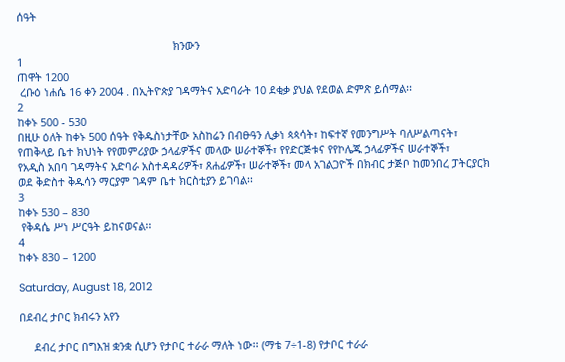ሰዓት

                                                    ክንውን
1
ጠዋት 1200
 ረቡዕ ነሐሴ 16 ቀን 2004 . በኢትዮጵያ ገዳማትና አድባራት 10 ደቂቃ ያህል የደወል ድምጽ ይሰማል፡፡
2
ከቀኑ 500 - 530
በዚሁ ዕለት ከቀኑ 500 ሰዓት የቅዱስነታቸው አስከሬን በብፁዓን ሊቃነ ጳጳሳት፣ ከፍተኛ የመንግሥት ባለሥልጣናት፣
የጠቅላይ ቤተ ክህነት የየመምሪያው ኃላፊዎችና መላው ሠራተኞች፣ የየድርጅቱና የየኮሌጁ ኃላፊዎችና ሠራተኞች፣
የአዲስ አበባ ገዳማትና አድባራ አስተዳዳሪዎች፣ ጸሐፊዎች፣ ሠራተኞች፣ መላ አገልጋዮች በክብር ታጅቦ ከመንበረ ፓትርያርክ
ወደ ቅድስተ ቅዱሳን ማርያም ገዳም ቤተ ክርስቲያን ይገባል፡፡
3
ከቀኑ 530 – 830
 የቅዳሴ ሥነ ሥርዓት ይከናወናል፡፡
4
ከቀኑ 830 – 1200

Saturday, August 18, 2012

በደብረ ታቦር ክብሩን አየን

     ደብረ ታቦር በግእዝ ቋንቋ ሲሆን የታቦር ተራራ ማለት ነው፡፡ (ማቴ 7÷1-8) የታቦር ተራራ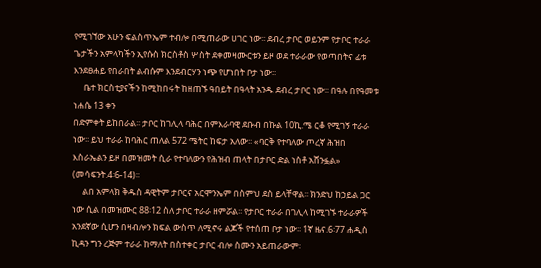የሚገኘው አሁን ፍልስጥኤም ተብሎ በሚጠራው ሀገር ነው፡፡ ደብረ ታቦር ወይንም የታቦር ተራራ ጌታችን አምላካችን ኢየሱስ ክርስቶስ ሦስት ደቀመዛሙርቱን ይዞ ወደ ተራራው የወጣበትና ፊቱ እንደፀሐይ የበራበት ልብሱም እንደብርሃን ነጭ የሆነበት ቦታ ነው፡፡
     ቤተ ክርስቲያናችን ከሚከበሩት ከዘጠኙ ዓበይት በዓላት አንዱ ደብረ ታቦር ነው፡፡ በዓሉ በየዓመቱ ነሐሴ 13 ቀን
በድምቀት ይከበራል፡፡ ታቦር ከገሊላ ባሕር በምእራባዊ ደቡብ በኩል 10ኪ.ሜ ርቆ የሚገኝ ተራራ ነው፡፡ ይህ ተራራ ከባሕር ጠለል 572 ሜትር ከፍታ አለው፡፡ «ባርቅ የተባለው ጦረኛ ሕዝበ እስራኤልን ይዞ በመዝመት ሲራ የተባለውን የሕዝብ ጠላት በታቦር ድል ነስቶ አሸንፏል» (መሳፍንት.4፡6-14)፡፡
     ልበ አምላክ ቅዱስ ዳዊትም ታቦርና አርሞንኤም በስምህ ደስ ይላቸዋል፡፡ ክንድህ ከኃይል ጋር ነው ሲል በመዝሙር 88፡12 ስለ ታቦር ተራራ ዘምሯል፡፡ የታቦር ተራራ በገሊላ ከሚገኙ ተራራዎች አንደኛው ሲሆን በዛብሎን ክፍል ውስጥ ለሚኖሩ ልጆች የተሰጠ ቦታ ነው፡፡ 1ኛ ዜና.6፡77 ሐዲስ ኪዳን ግን ረጅም ተራራ ከማለት በስተቀር ታቦር ብሎ ስሙን አይጠራውም፡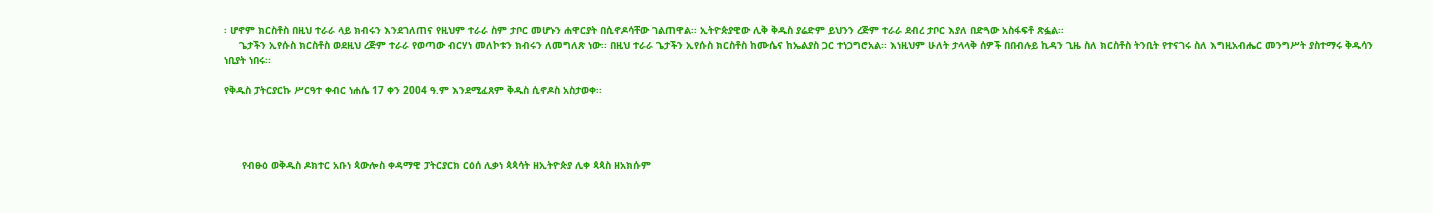፡ ሆኖም ክርስቶስ በዚህ ተራራ ላይ ክብሩን እንደገለጠና የዚህም ተራራ ስም ታቦር መሆኑን ሐዋርያት በሲኖዶሳቸው ገልጠዋል፡፡ ኢትዮጵያዊው ሊቅ ቅዱስ ያሬድም ይህንን ረጅም ተራራ ደብረ ታቦር እያለ በድጓው አስፋፍቶ ጽፏል፡፡
     ጌታችን ኢየሱስ ክርስቶስ ወደዚህ ረጅም ተራራ የወጣው ብርሃነ መለኮቱን ክብሩን ለመግለጽ ነው፡፡ በዚህ ተራራ ጌታችን ኢየሱስ ክርስቶስ ከሙሴና ከኤልያስ ጋር ተነጋግሮአል፡፡ እነዚህም ሁለት ታላላቅ ሰዎች በበብሉይ ኪዳን ጊዜ ስለ ክርስቶስ ትንቢት የተናገሩ ስለ እግዚአብሔር መንግሥት ያስተማሩ ቅዱሳን ነቢያት ነበሩ፡፡

የቅዱስ ፓትርያርኩ ሥርዓተ ቀብር ነሐሴ 17 ቀን 2004 ዓ.ም እንደሚፈጸም ቅዱስ ሲኖዶስ አስታወቀ፡፡




      የብፁዕ ወቅዱስ ዶክተር አቡነ ጳውሎስ ቀዳማዊ ፓትርያርክ ርዕሰ ሊቃነ ጳጳሳት ዘኢትዮጵያ ሊቀ ጳጳስ ዘአክሱም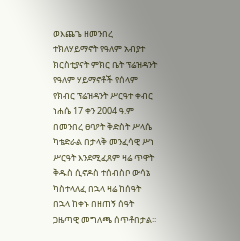ወእጨጌ ዘመንበረ ተክለሃይማኖት የዓለም አብያተ ክርስቲያናት ምክር ቤት ፕሬዝዳንት የዓለም ሃይማኖቶች የሰላም የክብር ፕሬዝዳንት ሥርዓተ ቀብር ነሐሴ 17 ቀን 2004 ዓ.ም በመንበረ ፀባዖት ቅድስት ሥላሴ ካቴድራል በታላቅ መንፈሳዊ ሥነ ሥርዓት እንደሚፈጸም ዛሬ ጥዋት ቅዱስ ሲኖዶስ ተሰብስቦ ውሳኔ ካስተላለፈ በኋላ ዛሬ ከሰዓት በኋላ ከቀኑ በዘጠኝ ሰዓት ጋዜጣዊ መግለጫ ሰጥቶበታል፡፡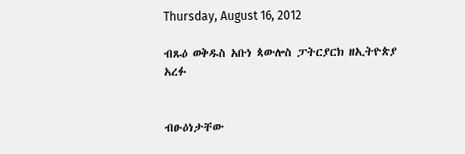Thursday, August 16, 2012

ብጹዕ ወቅዱስ አቡነ ጳውሎስ ፓትርያርክ ዘኢትዮጵያ አረፉ


ብፁዕነታቸው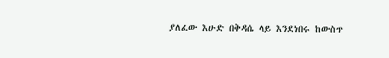ያለፈው እሁድ በቅዳሴ ላይ እንደነበሩ ከውስጥ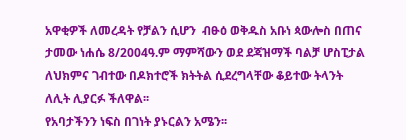አዋቂዎች ለመረዳት የቻልን ሲሆን  ብፁዕ ወቅዱስ አቡነ ጳውሎስ በጠና ታመው ነሐሴ 8/2004ዓ.ም ማምሻውን ወደ ደጃዝማች ባልቻ ሆስፒታል ለህክምና ገብተው በዶክተሮች ክትትል ሲደረግላቸው ቆይተው ትላንት ለሊት ሊያርፉ ችለዋል፡፡
የአባታችንን ነፍስ በገነት ያኑርልን አሜን፡፡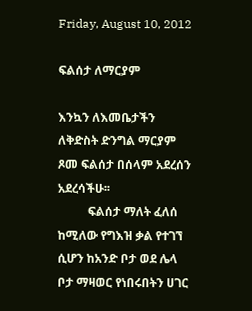Friday, August 10, 2012

ፍልሰታ ለማርያም

እንኳን ለእመቤታችን ለቅድስት ድንግል ማርያም ጾመ ፍልሰታ በሰላም አደረሰን አደረሳችሁ፡፡
          ፍልሰታ ማለት ፈለሰ ከሚለው የግእዝ ቃል የተገኘ ሲሆን ከአንድ ቦታ ወደ ሌላ ቦታ ማዛወር የነበሩበትን ሀገር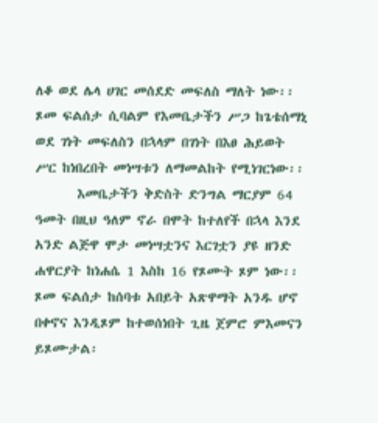ለቆ ወደ ሌላ ሀገር መሰደድ መፍለስ ማለት ነው፡፡ ጾመ ፍልሰታ ሲባልም የእመቤታችን ሥጋ ከጌቴሰማኒ ወደ ገነት መፍለስን በኋላም በገነት በእፀ ሕይወት ሥር ከነበረበት መነሣቱን ለማመልከት የሚነገርነው፡፡
       እመቤታችን ቅድስት ድንግል ማርያም 64 ዓመት በዚህ ዓለም ኖራ በሞት ከተለየች በኋላ እንደ አንድ ልጅዋ ሞታ መነሣቷንና እርገቷን ያዩ ዘንድ ሐዋርያት ከነሐሴ 1 እስከ 16 የጾሙት ጾም ነው፡፡ ጾመ ፍልሰታ ከሰባቱ አበይት አጽዋማት አንዱ ሆኖ በቀኖና እንዲጾም ከተወሰነበት ጊዜ ጀምሮ ምእመናን ይጾሙታል፡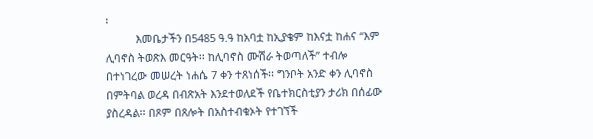፡
          እመቤታችን በ5485 ዓ.ዓ ከአባቷ ከኢያቄም ከእናቷ ከሐና “እም ሊባኖስ ትወጽእ መርዓት፡፡ ከሊባኖስ ሙሽራ ትወጣለች” ተብሎ በተነገረው መሠረት ነሐሴ 7 ቀን ተጸነሰች፡፡ ግንቦት አንድ ቀን ሊባኖስ በምትባል ወረዳ በብጽአት እንደተወለደች የቤተክርስቲያን ታሪክ በሰፊው ያስረዳል፡፡ በጾም በጸሎት በአስተብቁኦት የተገኘች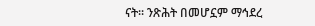ናት፡፡ ንጽሕት በመሆኗም ማኅደረ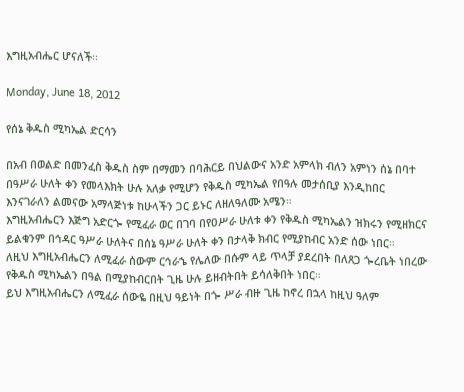እግዚአብሔር ሆናለች፡፡

Monday, June 18, 2012

የሰኔ ቅዱስ ሚካኤል ድርሳን

በአብ በወልድ በመንፈስ ቅዱስ ስም በማመን በባሕርይ በህልውና አንድ አምላክ ብለን አምነን ሰኔ በባተ በዓሥራ ሁለት ቀን የመላእክት ሁሉ አለቃ የሚሆን የቅዱስ ሚካኤል የበዓሉ መታሰቢያ እንዲከበር እንናገራለን ልመናው አማላጅነቱ ከሁላችን ጋር ይኑር ለዘለዓለሙ አሜን።
እግዚአብሔርን እጅግ አድርጐ የሚፈራ ወር በገባ በየዐሥራ ሁለቱ ቀን የቅዱስ ሚካኤልን ዝክሩን የሚዘክርና ይልቁንም በኅዳር ዓሥራ ሁለትና በሰኔ ዓሥራ ሁለት ቀን በታላቅ ክብር የሚያከብር አንድ ሰው ነበር።
ለዚህ እግዚአብሔርን ለሚፈራ ሰውም ርኅራኄ የሌለው በሱም ላይ ጥላቻ ያደረበት በለጸጋ ጐረቤት ነበረው የቅዱስ ሚካኤልን በዓል በሚያከብርበት ጊዜ ሁሉ ይዘብትበት ይሳለቅበት ነበር።
ይህ እግዚአብሔርን ለሚፈራ ሰውዬ በዚህ ዓይነት በጐ ሥራ ብዙ ጊዜ ከኖረ በኋላ ከዚህ ዓለም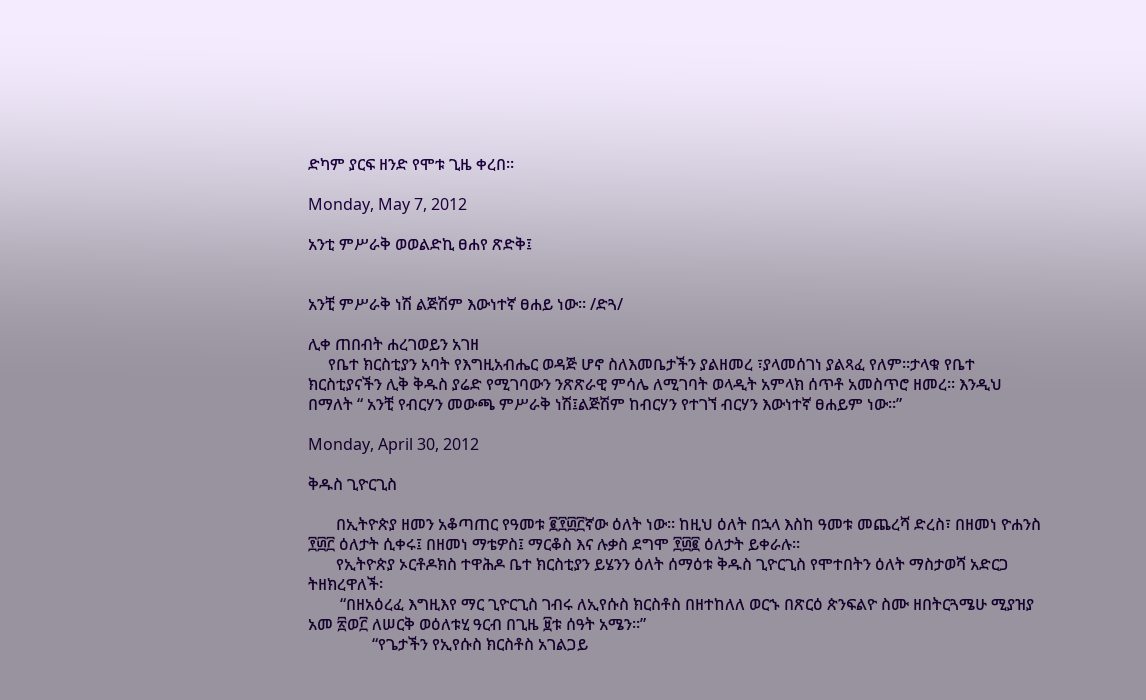ድካም ያርፍ ዘንድ የሞቱ ጊዜ ቀረበ።

Monday, May 7, 2012

አንቲ ምሥራቅ ወወልድኪ ፀሐየ ጽድቅ፤


አንቺ ምሥራቅ ነሽ ልጅሽም እውነተኛ ፀሐይ ነው። /ድጓ/

ሊቀ ጠበብት ሐረገወይን አገዘ
     የቤተ ክርስቲያን አባት የእግዚአብሔር ወዳጅ ሆኖ ስለእመቤታችን ያልዘመረ ፣ያላመሰገነ ያልጻፈ የለም።ታላቁ የቤተ ክርስቲያናችን ሊቅ ቅዱስ ያሬድ የሚገባውን ንጽጽራዊ ምሳሌ ለሚገባት ወላዲት አምላክ ሰጥቶ አመስጥሮ ዘመረ። እንዲህ በማለት “ አንቺ የብርሃን መውጫ ምሥራቅ ነሽ፤ልጅሽም ከብርሃን የተገኘ ብርሃን እውነተኛ ፀሐይም ነው።”

Monday, April 30, 2012

ቅዱስ ጊዮርጊስ

       በኢትዮጵያ ዘመን አቆጣጠር የዓመቱ ፪፻፴፫ኛው ዕለት ነው። ከዚህ ዕለት በኋላ እስከ ዓመቱ መጨረሻ ድረስ፣ በዘመነ ዮሐንስ ፻፴፫ ዕለታት ሲቀሩ፤ በዘመነ ማቴዎስ፤ ማርቆስ እና ሉቃስ ደግሞ ፻፴፪ ዕለታት ይቀራሉ።
       የኢትዮጵያ ኦርቶዶክስ ተዋሕዶ ቤተ ክርስቲያን ይሄንን ዕለት ሰማዕቱ ቅዱስ ጊዮርጊስ የሞተበትን ዕለት ማስታወሻ አድርጋ ትዘክረዋለች፡
        “በዘአዕረፈ እግዚእየ ማር ጊዮርጊስ ገብሩ ለኢየሱስ ክርስቶስ በዘተከለለ ወርኁ በጽርዕ ጵንፍልዮ ስሙ ዘበትርጓሜሁ ሚያዝያ አመ ፳ወ፫ ለሠርቅ ወዕለቱሂ ዓርብ በጊዜ ፱ቱ ሰዓት አሜን።”
                “የጌታችን የኢየሱስ ክርስቶስ አገልጋይ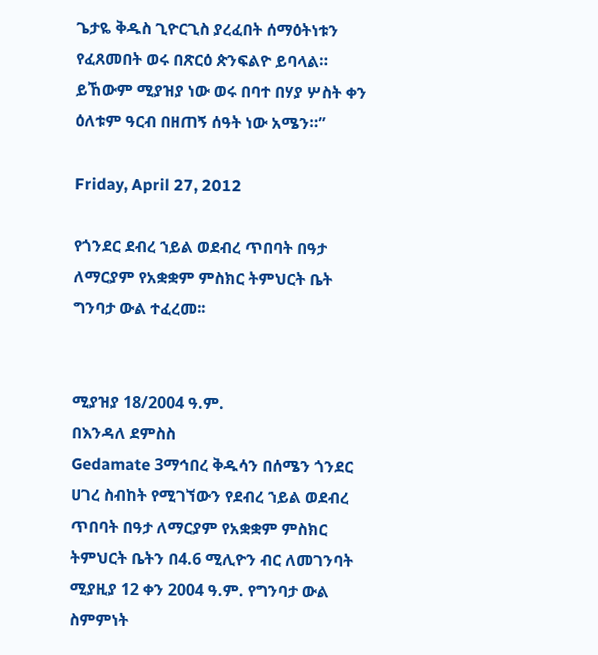ጌታዬ ቅዱስ ጊዮርጊስ ያረፈበት ሰማዕትነቱን የፈጸመበት ወሩ በጽርዕ ጵንፍልዮ ይባላል። ይኸውም ሚያዝያ ነው ወሩ በባተ በሃያ ሦስት ቀን ዕለቱም ዓርብ በዘጠኝ ሰዓት ነው አሜን።”

Friday, April 27, 2012

የጎንደር ደብረ ኀይል ወደብረ ጥበባት በዓታ ለማርያም የአቋቋም ምስክር ትምህርት ቤት ግንባታ ውል ተፈረመ፡፡


ሚያዝያ 18/2004 ዓ.ም.
በእንዳለ ደምስስ
Gedamate 3ማኅበረ ቅዱሳን በሰሜን ጎንደር ሀገረ ስብከት የሚገኘውን የደብረ ኀይል ወደብረ ጥበባት በዓታ ለማርያም የአቋቋም ምስክር ትምህርት ቤትን በ4.6 ሚሊዮን ብር ለመገንባት ሚያዚያ 12 ቀን 2004 ዓ.ም. የግንባታ ውል ስምምነት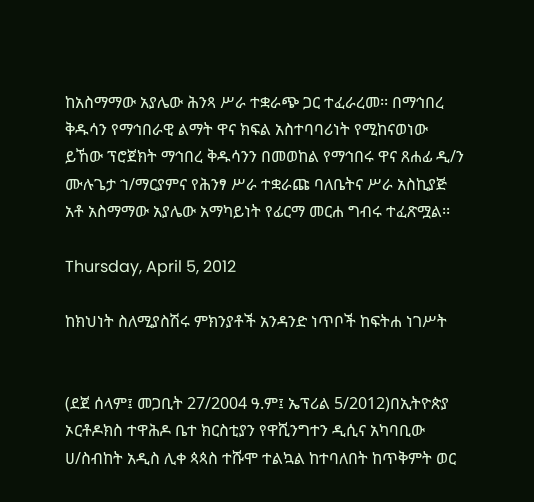ከአስማማው አያሌው ሕንጻ ሥራ ተቋራጭ ጋር ተፈራረመ፡፡ በማኅበረ ቅዱሳን የማኅበራዊ ልማት ዋና ክፍል አስተባባሪነት የሚከናወነው ይኸው ፕሮጀክት ማኅበረ ቅዱሳንን በመወከል የማኅበሩ ዋና ጸሐፊ ዲ/ን ሙሉጌታ ኀ/ማርያምና የሕንፃ ሥራ ተቋራጩ ባለቤትና ሥራ አስኪያጅ አቶ አስማማው አያሌው አማካይነት የፊርማ መርሐ ግብሩ ተፈጽሟል፡፡

Thursday, April 5, 2012

ከክህነት ስለሚያስሽሩ ምክንያቶች አንዳንድ ነጥቦች ከፍትሐ ነገሥት


(ደጀ ሰላም፤ መጋቢት 27/2004 ዓ.ም፤ ኤፕሪል 5/2012)በኢትዮጵያ ኦርቶዶክስ ተዋሕዶ ቤተ ክርስቲያን የዋሺንግተን ዲሲና አካባቢው ሀ/ስብከት አዲስ ሊቀ ጳጳስ ተሹሞ ተልኳል ከተባለበት ከጥቅምት ወር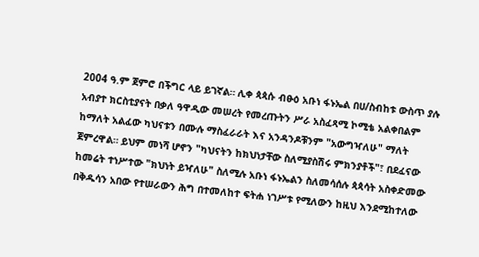2004 ዓ.ም ጀምሮ በችግር ላይ ይገኛል። ሊቀ ጳጳሱ ብፁዕ አቡነ ፋኑኤል በሀ/ስብከቱ ውስጥ ያሉ አብያተ ክርስቲያናት በቃለ ዓዋዲው መሠረት የመረጡትን ሥራ አስፈጻሚ ኮሚቴ አልቀበልም ከማለት አልፈው ካህናቱን በሙሉ ማስፈራራት እና አንዳንዶቹንም "አውግዣለሁ" ማለት ጀምረዋል። ይህም መነሻ ሆኖን "ካህናትን ከክህነታቸው ስለሚያስሽሩ ምክንያቶች"፣ በደፈናው ከመሬት ተነሥተው "ክህነት ይዣለሁ" ስለሚሉ አቡነ ፋኑኤልን ስለመሳሰሉ ጳጳሳት አስቀድመው በቅዱሳን አበው የተሠራውን ሕግ በተመለከተ ፍትሐ ነገሥቱ የሚለውን ከዚህ እንደሚከተለው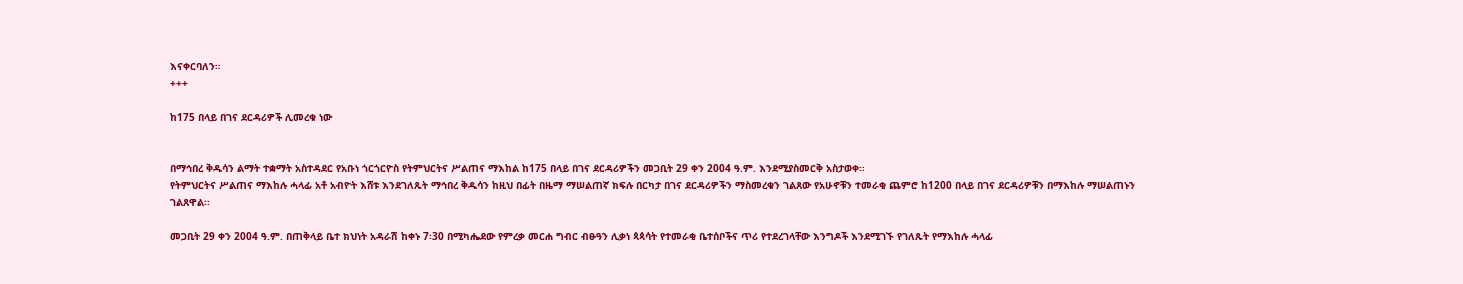እናቀርባለን።
+++

ከ175 በላይ በገና ደርዳሪዎች ሊመረቁ ነው


በማኅበረ ቅዱሳን ልማት ተቋማት አስተዳደር የአቡነ ጎርጎርዮስ የትምህርትና ሥልጠና ማእከል ከ175 በላይ በገና ደርዳሪዎችን መጋቢት 29 ቀን 2004 ዓ.ም. እንደሚያስመርቅ አስታወቀ፡፡
የትምህርትና ሥልጠና ማእከሉ ሓላፊ አቶ አብዮት እሸቱ እንደገለጹት ማኅበረ ቅዱሳን ከዚህ በፊት በዜማ ማሠልጠኛ ክፍሉ በርካታ በገና ደርዳሪዎችን ማስመረቁን ገልጸው የአሁኖቹን ተመራቂ ጨምሮ ከ1200 በላይ በገና ደርዳሪዎቹን በማእከሉ ማሠልጠኑን ገልጸዋል፡፡

መጋቢት 29 ቀን 2004 ዓ.ም. በጠቅላይ ቤተ ክህነት አዳራሽ ከቀኑ 7፡30 በሚካሔደው የምረቃ መርሐ ግብር ብፁዓን ሊቃነ ጳጳሳት የተመራቂ ቤተሰቦችና ጥሪ የተደረገላቸው እንግዶች እንደሚገኙ የገለጹት የማእከሉ ሓላፊ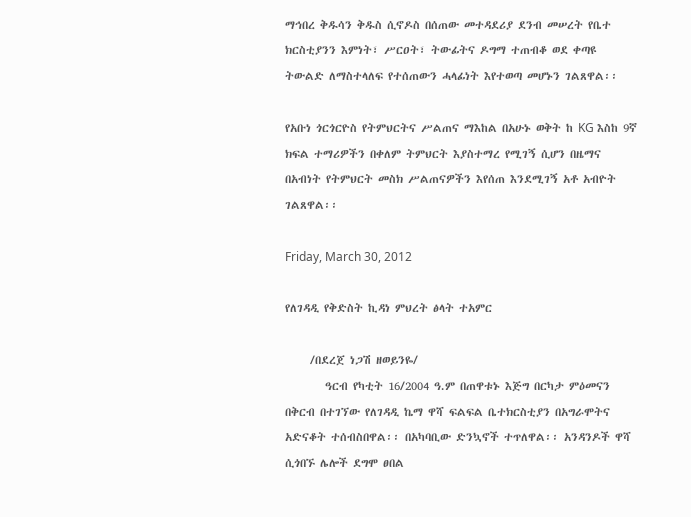ማኅበረ ቅዱሳን ቅዱስ ሲኖዶስ በሰጠው መተዳደሪያ ደንብ መሠረት የቤተ ክርስቲያንን እምነት፣ ሥርዐት፣ ትውፊትና ዶግማ ተጠብቆ ወደ ቀጣዩ ትውልድ ለማስተላለፍ የተሰጠውን ሓላፊነት እየተወጣ መሆኑን ገልጸዋል፡፡

የአቡነ ጎርጎርዮስ የትምህርትና ሥልጠና ማእከል በአሁኑ ወቅት ከ KG እስከ 9ኛ ክፍል ተማሪዎችን በቀለም ትምህርት እያስተማረ የሚገኝ ሲሆን በዜማና በአብነት የትምህርት መስክ ሥልጠናዎችን እየሰጠ እንደሚገኝ አቶ አብዮት ገልጸዋል፡፡

Friday, March 30, 2012

የለገዳዲ የቅድስት ኪዳነ ምህረት ፅላት ተአምር

     /በደረጀ ነጋሽ ዘወይንዬ/
        ዓርብ የካቲት 16/2004 ዓ.ም በጠዋቱኑ እጅግ በርካታ ምዕመናን በቅርብ በተገኘው የለገዳዲ ኬማ ዋሻ ፍልፍል ቤተክርስቲያን በአግራሞትና አድናቆት ተሰብስበዋል፡፡ በአካባቢው ድንኳኖች ተጥለዋል፡፡ አንዳንዶች ዋሻ ሲጎበኙ ሌሎች ደግሞ ፀበል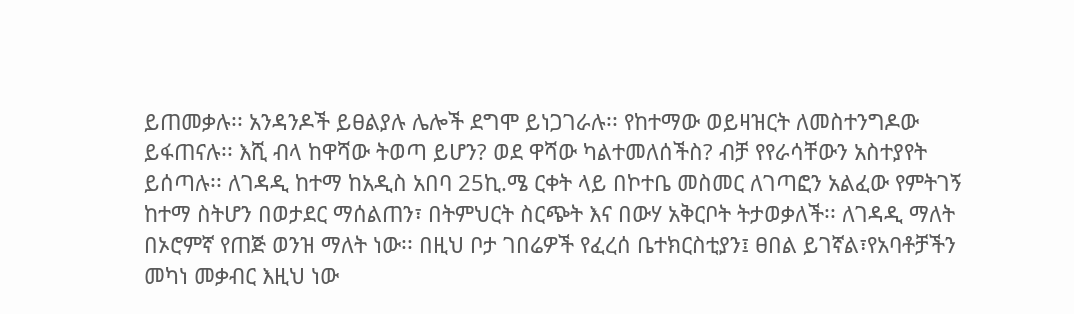ይጠመቃሉ፡፡ አንዳንዶች ይፀልያሉ ሌሎች ደግሞ ይነጋገራሉ፡፡ የከተማው ወይዛዝርት ለመስተንግዶው ይፋጠናሉ፡፡ እሺ ብላ ከዋሻው ትወጣ ይሆን? ወደ ዋሻው ካልተመለሰችስ? ብቻ የየራሳቸውን አስተያየት ይሰጣሉ፡፡ ለገዳዲ ከተማ ከአዲስ አበባ 25ኪ.ሜ ርቀት ላይ በኮተቤ መስመር ለገጣፎን አልፈው የምትገኝ ከተማ ስትሆን በወታደር ማሰልጠን፣ በትምህርት ስርጭት እና በውሃ አቅርቦት ትታወቃለች፡፡ ለገዳዲ ማለት በኦሮምኛ የጠጅ ወንዝ ማለት ነው፡፡ በዚህ ቦታ ገበሬዎች የፈረሰ ቤተክርስቲያን፤ ፀበል ይገኛል፣የአባቶቻችን መካነ መቃብር እዚህ ነው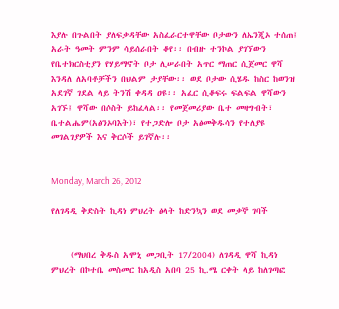እያሉ በጉልበት ያለፍቃዳቸው አስፈራርተዋቸው ቦታውን ለኤንጂኦ ተሰጠ፤ አራት ዓመት ምንም ሳይሰራበት ቆየ፡፡ በብዙ ተንኮል ያገኘውን የቤተክርስቲያን የሃይማኖት ቦታ ሊሠራበት አጥር ማጠር ሲጀመር ዋሻ እንዳለ ለአባቶቻችን በህልም ታያቸው፡፡ ወደ ቦታው ሲሄዱ ከስር ከወንዝ አደገኛ ገደል ላይ ትንሽ ቀዳዳ ዐዩ፡፡ አፈር ሲቆፍሩ ፍልፍል ዋሻውን አገኙ፤ ዋሻው በሶስት ይከፈላል፡፡ የመጀመሪያው ቤተ መዛግብት፣ ቤተልሔም(አፅንኦባእት)፣ የተጋድሎ ቦታ አፅመቅዱሳን የተለያዩ መገልገያዎች እና ቅርሶች ይገኛሉ፡፡


Monday, March 26, 2012

የለገዳዲ ቅድስት ኪዳነ ምህረት ፅላት ከድንኳን ወደ መቃኞ ገባች


     (ማህበረ ቅዱስ አሞኒ መጋቢት 17/2004) ለገዳዲ ዋሻ ኪዳነ ምህረት በኮተቤ መስመር ከአዲስ አበባ 25 ኪ.ሜ ርቀት ላይ ከለገጣፎ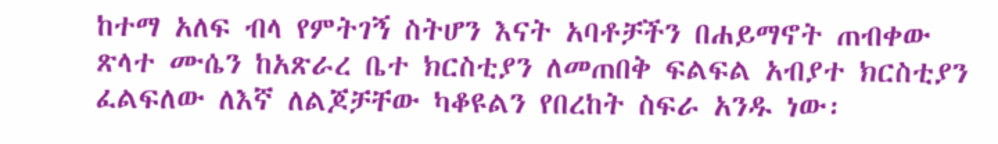ከተማ አለፍ ብላ የምትገኝ ስትሆን እናት አባቶቻችን በሐይማኖት ጠብቀው ጽላተ ሙሴን ከአጽራረ ቤተ ክርስቲያን ለመጠበቅ ፍልፍል አብያተ ክርስቲያን ፈልፍለው ለእኛ ለልጆቻቸው ካቆዩልን የበረከት ስፍራ አንዱ ነው፡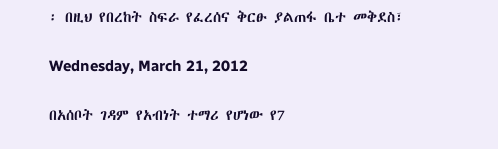፡ በዚህ የበረከት ስፍራ የፈረሰና ቅርፁ ያልጠፋ ቤተ መቅደስ፣

Wednesday, March 21, 2012

በአሰቦት ገዳም የአብነት ተማሪ የሆነው የ7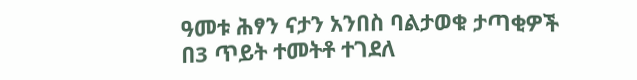ዓመቱ ሕፃን ናታን አንበስ ባልታወቁ ታጣቂዎች በ3 ጥይት ተመትቶ ተገደለ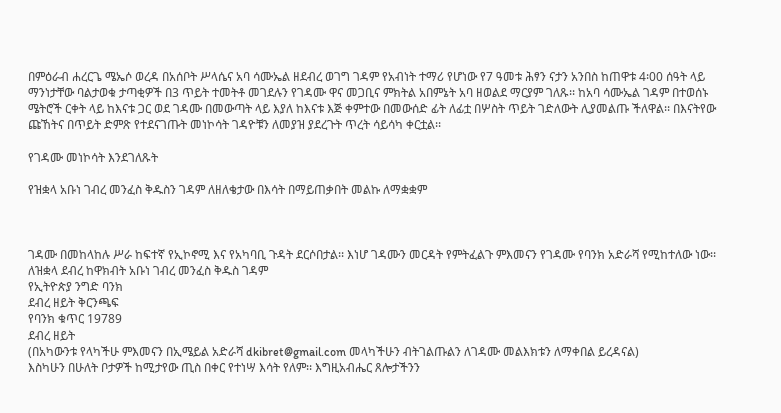በምዕራብ ሐረርጌ ሜኤሶ ወረዳ በአሰቦት ሥላሴና አባ ሳሙኤል ዘደብረ ወገግ ገዳም የአብነት ተማሪ የሆነው የ7 ዓመቱ ሕፃን ናታን አንበስ ከጠዋቱ 4፡00 ሰዓት ላይ ማንነታቸው ባልታወቁ ታጣቂዎች በ3 ጥይት ተመትቶ መገደሉን የገዳሙ ዋና መጋቢና ምክትል አበምኔት አባ ዘወልደ ማርያም ገለጹ፡፡ ከአባ ሳሙኤል ገዳም በተወሰኑ ሜትሮች ርቀት ላይ ከእናቱ ጋር ወደ ገዳሙ በመውጣት ላይ እያለ ከእናቱ እጅ ቀምተው በመውሰድ ፊት ለፊቷ በሦስት ጥይት ገድለውት ሊያመልጡ ችለዋል፡፡ በእናትየው ጩኸትና በጥይት ድምጽ የተደናገጡት መነኮሳት ገዳዮቹን ለመያዝ ያደረጉት ጥረት ሳይሳካ ቀርቷል፡፡

የገዳሙ መነኮሳት እንደገለጹት

የዝቋላ አቡነ ገብረ መንፈስ ቅዱስን ገዳም ለዘለቄታው በእሳት በማይጠቃበት መልኩ ለማቋቋም



ገዳሙ በመከላከሉ ሥራ ከፍተኛ የኢኮኖሚ እና የአካባቢ ጉዳት ደርሶበታል፡፡ እነሆ ገዳሙን መርዳት የምትፈልጉ ምእመናን የገዳሙ የባንክ አድራሻ የሚከተለው ነው፡፡
ለዝቋላ ደብረ ከዋክብት አቡነ ገብረ መንፈስ ቅዱስ ገዳም
የኢትዮጵያ ንግድ ባንክ
ደብረ ዘይት ቅርንጫፍ
የባንክ ቁጥር 19789
ደብረ ዘይት
(በአካውንቱ የላካችሁ ምእመናን በኢሜይል አድራሻ dkibret@gmail.com መላካችሁን ብትገልጡልን ለገዳሙ መልእክቱን ለማቀበል ይረዳናል)
እስካሁን በሁለት ቦታዎች ከሚታየው ጢስ በቀር የተነሣ እሳት የለም፡፡ እግዚአብሔር ጸሎታችንን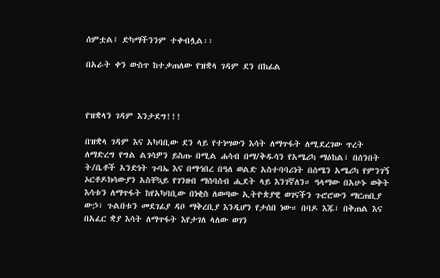ሰምቷል፤ ድካማችንንም ተቀብሏል፡፡

በአራት ቀን ውስጥ ከተቃጠለው የዝቋላ ገዳም ደን በከፊል



የዝቋላን ገዳም እንታደግ!!!

በዝቋላ ገዳም እና አካባቢው ደን ላይ የተነሣውን እሳት ለማጥፋት ለሚደረገው ጥረት ለማድረግ የግል ልገሳዎን ይስጡ በሚል ሐሳብ በማ/ቅዱሳን የአሜሪካ ማዕከል፣ በሰንበት ት/ቤቶች አንድነት ጉባኤ እና በማኅበረ በዓለ ወልድ አስተባባሪነት በሰሜን አሜሪካ የምንገኝ ኦርቶዶክሳውያን አስቸኳይ የገንዘብ ማሰባሰብ ሒደት ላይ እንገኛለን። ዓላማው በአሁኑ ወቅት እሳቱን ለማጥፋት ከየአካባቢው በነቂስ ለወጣው ኢትዮጵያዊ ወገናችን ጉሮሮውን ማርጠቢያ ውኃ፣ ጉልበቱን መደገፊያ ዳቦ ማቅረቢያ እንዲሆን የታሰበ ነው። በባዶ እጁ፣ በቅጠል እና በአፈር ቋያ እሳት ለማጥፋት እየታገለ ላለው ወገን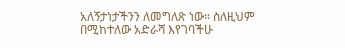አለኝታነታችንን ለመግለጽ ነው። ስለዚህም በሚከተለው አድራሻ እየገባችሁ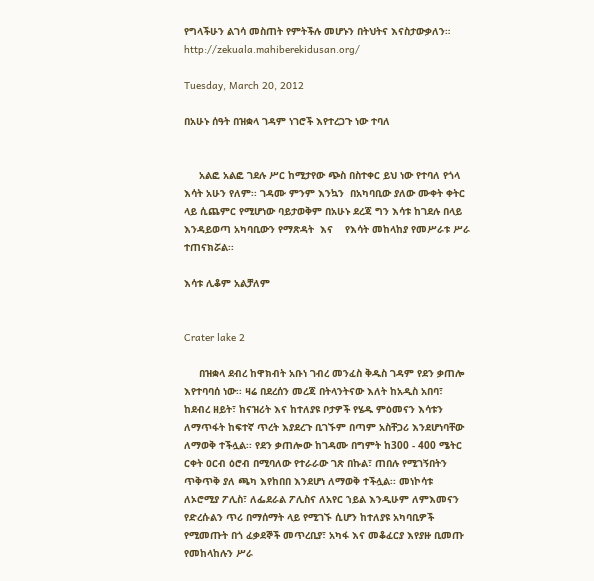የግላችሁን ልገሳ መስጠት የምትችሉ መሆኑን በትህትና እናስታውቃለን። http://zekuala.mahiberekidusan.org/

Tuesday, March 20, 2012

በአሁኑ ሰዓት በዝቋላ ገዳም ነገሮች እየተረጋጉ ነው ተባለ


     አልፎ አልፎ ገደሉ ሥር ከሚታየው ጭስ በስተቀር ይህ ነው የተባለ የጎላ እሳት አሁን የለም፡፡ ገዳሙ ምንም እንኳን  በአካባቢው ያለው ሙቀት ቀትር ላይ ሲጨምር የሚሆነው ባይታወቅም በአሁኑ ደረጃ ግን እሳቱ ከገደሉ በላይ እንዳይወጣ አካባቢውን የማጽዳት  እና    የእሳት መከላከያ የመሥራቱ ሥራ ተጠናክሯል፡፡

እሳቱ ሊቆም አልቻለም


Crater lake 2

     በዝቋላ ደብረ ከዋክብት አቡነ ገብረ መንፈስ ቅዱስ ገዳም የደን ቃጠሎ እየተባባሰ ነው፡፡ ዛሬ በደረሰን መረጃ በትላንትናው እለት ከአዲስ አበባ፣ ከደብረ ዘይት፣ ከናዝሪት እና ከተለያዩ ቦታዎች የሄዱ ምዕመናን እሳቱን ለማጥፋት ከፍተኛ ጥረት እያደረጉ ቢገኙም በጣም አስቸጋሪ እንደሆነባቸው ለማወቅ ተችሏል፡፡ የደን ቃጠሎው ከገዳሙ በግምት ከ300 - 400 ሜትር ርቀት ዐርብ ዕሮብ በሚባለው የተራራው ገጽ በኩል፣ ጠበሉ የሚገኝበትን ጥቅጥቅ ያለ ጫካ እየከበበ እንደሆነ ለማወቅ ተችሏል፡፡ መነኮሳቱ ለኦሮሚያ ፖሊስ፣ ለፌደራል ፖሊስና ለአየር ኀይል እንዲሁም ለምእመናን የድረሱልን ጥሪ በማሰማት ላይ የሚገኙ ሲሆን ከተለያዩ አካባቢዎች የሚመጡት በጎ ፈቃደኞች መጥረቢያ፣ አካፋ እና መቆፈርያ እየያዙ ቢመጡ የመከላከሉን ሥራ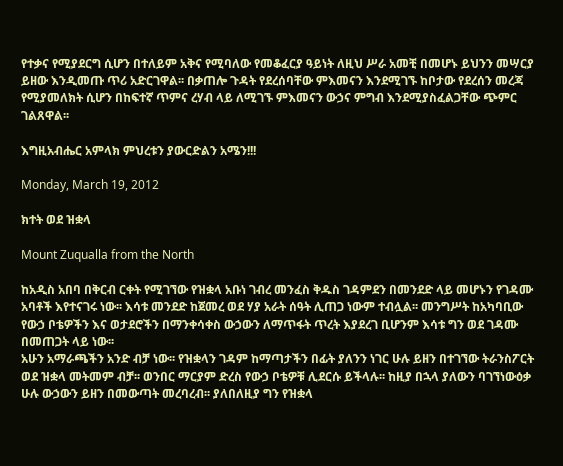የተቃና የሚያደርግ ሲሆን በተለይም አቅና የሚባለው የመቆፈርያ ዓይነት ለዚህ ሥራ አመቺ በመሆኑ ይህንን መሣርያ ይዘው እንዲመጡ ጥሪ አድርገዋል፡፡ በቃጠሎ ጉዳት የደረሰባቸው ምእመናን እንደሚገኙ ከቦታው የደረሰን መረጃ የሚያመለክት ሲሆን በከፍተኛ ጥምና ረሃብ ላይ ለሚገኙ ምእመናን ውኃና ምግብ እንደሚያስፈልጋቸው ጭምር ገልጸዋል፡፡

እግዚአብሔር አምላክ ምህረቱን ያውርድልን አሜን!!!

Monday, March 19, 2012

ክተት ወደ ዝቋላ

Mount Zuqualla from the North

ከአዲስ አበባ በቅርብ ርቀት የሚገኘው የዝቋላ አቡነ ገብረ መንፈስ ቅዱስ ገዳምደን በመንደድ ላይ መሆኑን የገዳሙ አባቶች እየተናገሩ ነው፡፡ እሳቱ መንደድ ከጀመረ ወደ ሃያ አራት ሰዓት ሊጠጋ ነውም ተብሏል፡፡ መንግሥት ከአካባቢው የውኃ ቦቴዎችን እና ወታደሮችን በማንቀሳቀስ ውኃውን ለማጥፋት ጥረት እያደረገ ቢሆንም እሳቱ ግን ወደ ገዳሙ በመጠጋት ላይ ነው፡፡
አሁን አማራጫችን አንድ ብቻ ነው፡፡ የዝቋላን ገዳም ከማጣታችን በፊት ያለንን ነገር ሁሉ ይዘን በተገኘው ትራንስፖርት ወደ ዝቋላ መትመም ብቻ፡፡ ወንበር ማርያም ድረስ የውኃ ቦቴዎቹ ሊደርሱ ይችላሉ፡፡ ከዚያ በኋላ ያለውን ባገኘነውዕቃ ሁሉ ውኃውን ይዘን በመውጣት መረባረብ፡፡ ያለበለዚያ ግን የዝቋላ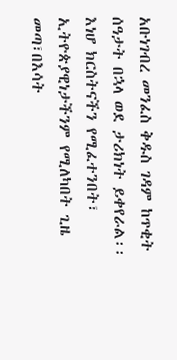አቡነገብረ መንፈስ ቅዱስ ገዳም ከጥቂት ሰዓታት በኋላ ወደ ታሪክነት ይቀየራል፡፡
እነሆ ክርስትናችን የሚፈተንበት፣ ኢትዮጵያዊነታችንም የሚለካበት ጊዜ መጣ፣በእሳት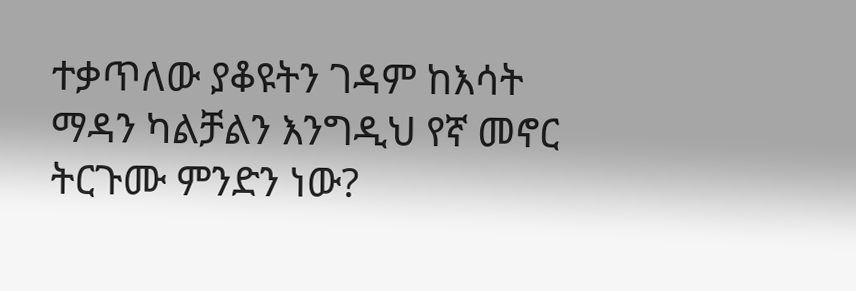ተቃጥለው ያቆዩትን ገዳም ከእሳት ማዳን ካልቻልን እንግዲህ የኛ መኖር ትርጉሙ ምንድን ነው?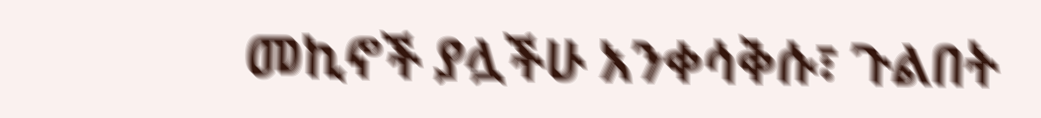መኪኖች ያሏችሁ አንቀሳቅሱ፣ ጉልበት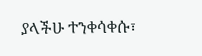ያላችሁ ተንቀሳቀሱ፣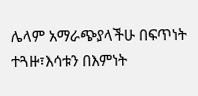ሌላም አማራጭያላችሁ በፍጥነት ተጓዙ፣እሳቱን በእምነት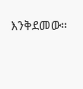እንቅደመው፡፡